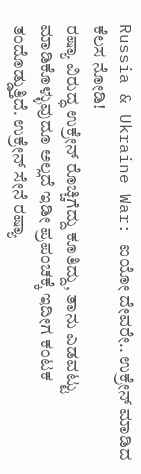Russia & Ukraine War: ಐಯೋ ದೇವರೇ.. ಉಕ್ರೇನ್ ಮಾಡಿದ ಕೆಲಸ ನೋಡಿ!
ರಷ್ಯಾ ವಿರುದ್ಧ ಉಕ್ರೇನ್ ರೊಚ್ಚಿಗೆದ್ದು ಕೂತಿದ್ದು, ತಾನು ಎಡವಟ್ಟು ಮಾಡಿಕೊಳ್ಳುವುದೂ ಅಲ್ಲದೆ ಇಡೀ ಪ್ರಪಂಚಕ್ಕೆ ಇದೀಗ ಕಂಟಕ ತಂದೊಡ್ಡುತ್ತಿದೆ. ಉಕ್ರೇನ್ ಸೇನೆ ರಷ್ಯಾ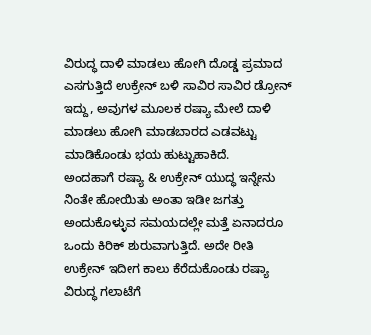ವಿರುದ್ಧ ದಾಳಿ ಮಾಡಲು ಹೋಗಿ ದೊಡ್ಡ ಪ್ರಮಾದ ಎಸಗುತ್ತಿದೆ ಉಕ್ರೇನ್ ಬಳಿ ಸಾವಿರ ಸಾವಿರ ಡ್ರೋನ್ ಇದ್ದು, ಅವುಗಳ ಮೂಲಕ ರಷ್ಯಾ ಮೇಲೆ ದಾಳಿ ಮಾಡಲು ಹೋಗಿ ಮಾಡಬಾರದ ಎಡವಟ್ಟು ಮಾಡಿಕೊಂಡು ಭಯ ಹುಟ್ಟುಹಾಕಿದೆ.
ಅಂದಹಾಗೆ ರಷ್ಯಾ & ಉಕ್ರೇನ್ ಯುದ್ಧ ಇನ್ನೇನು ನಿಂತೇ ಹೋಯಿತು ಅಂತಾ ಇಡೀ ಜಗತ್ತು ಅಂದುಕೊಳ್ಳುವ ಸಮಯದಲ್ಲೇ ಮತ್ತೆ ಏನಾದರೂ ಒಂದು ಕಿರಿಕ್ ಶುರುವಾಗುತ್ತಿದೆ. ಅದೇ ರೀತಿ ಉಕ್ರೇನ್ ಇದೀಗ ಕಾಲು ಕೆರೆದುಕೊಂಡು ರಷ್ಯಾ ವಿರುದ್ಧ ಗಲಾಟೆಗೆ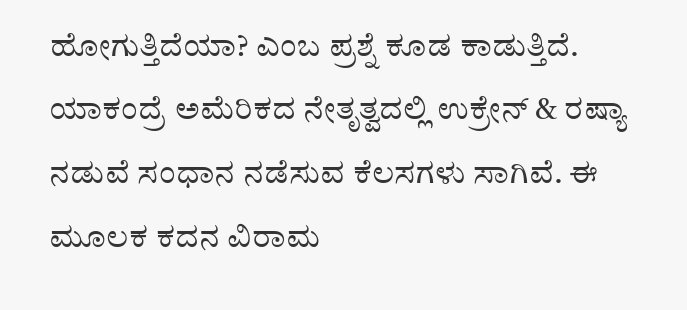ಹೋಗುತ್ತಿದೆಯಾ? ಎಂಬ ಪ್ರಶ್ನೆ ಕೂಡ ಕಾಡುತ್ತಿದೆ. ಯಾಕಂದ್ರೆ ಅಮೆರಿಕದ ನೇತೃತ್ವದಲ್ಲಿ ಉಕ್ರೇನ್ & ರಷ್ಯಾ ನಡುವೆ ಸಂಧಾನ ನಡೆಸುವ ಕೆಲಸಗಳು ಸಾಗಿವೆ. ಈ ಮೂಲಕ ಕದನ ವಿರಾಮ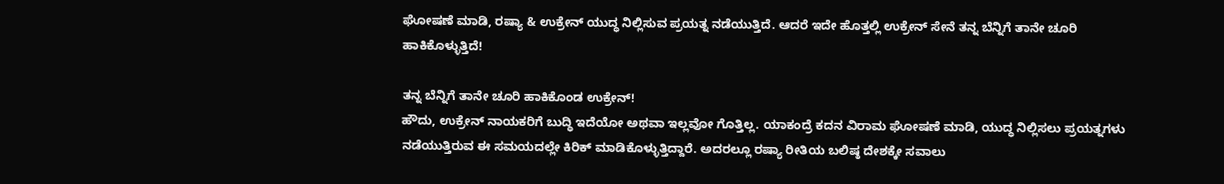ಘೋಷಣೆ ಮಾಡಿ, ರಷ್ಯಾ & ಉಕ್ರೇನ್ ಯುದ್ಧ ನಿಲ್ಲಿಸುವ ಪ್ರಯತ್ನ ನಡೆಯುತ್ತಿದೆ. ಆದರೆ ಇದೇ ಹೊತ್ತಲ್ಲಿ ಉಕ್ರೇನ್ ಸೇನೆ ತನ್ನ ಬೆನ್ನಿಗೆ ತಾನೇ ಚೂರಿ ಹಾಕಿಕೊಳ್ಳುತ್ತಿದೆ!

ತನ್ನ ಬೆನ್ನಿಗೆ ತಾನೇ ಚೂರಿ ಹಾಕಿಕೊಂಡ ಉಕ್ರೇನ್!
ಹೌದು, ಉಕ್ರೇನ್ ನಾಯಕರಿಗೆ ಬುದ್ಧಿ ಇದೆಯೋ ಅಥವಾ ಇಲ್ಲವೋ ಗೊತ್ತಿಲ್ಲ. ಯಾಕಂದ್ರೆ ಕದನ ವಿರಾಮ ಘೋಷಣೆ ಮಾಡಿ, ಯುದ್ಧ ನಿಲ್ಲಿಸಲು ಪ್ರಯತ್ನಗಳು ನಡೆಯುತ್ತಿರುವ ಈ ಸಮಯದಲ್ಲೇ ಕಿರಿಕ್ ಮಾಡಿಕೊಳ್ಳುತ್ತಿದ್ದಾರೆ. ಅದರಲ್ಲೂ ರಷ್ಯಾ ರೀತಿಯ ಬಲಿಷ್ಠ ದೇಶಕ್ಕೇ ಸವಾಲು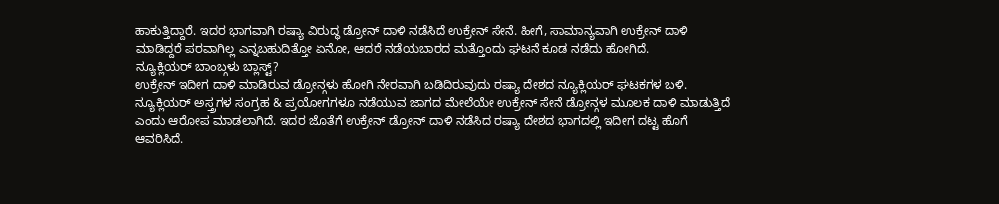ಹಾಕುತ್ತಿದ್ದಾರೆ. ಇದರ ಭಾಗವಾಗಿ ರಷ್ಯಾ ವಿರುದ್ಧ ಡ್ರೋನ್ ದಾಳಿ ನಡೆಸಿದೆ ಉಕ್ರೇನ್ ಸೇನೆ. ಹೀಗೆ, ಸಾಮಾನ್ಯವಾಗಿ ಉಕ್ರೇನ್ ದಾಳಿ ಮಾಡಿದ್ದರೆ ಪರವಾಗಿಲ್ಲ ಎನ್ನಬಹುದಿತ್ತೋ ಏನೋ, ಆದರೆ ನಡೆಯಬಾರದ ಮತ್ತೊಂದು ಘಟನೆ ಕೂಡ ನಡೆದು ಹೋಗಿದೆ.
ನ್ಯೂಕ್ಲಿಯರ್ ಬಾಂಬ್ಗಳು ಬ್ಲಾಸ್ಟ್?
ಉಕ್ರೇನ್ ಇದೀಗ ದಾಳಿ ಮಾಡಿರುವ ಡ್ರೋನ್ಗಳು ಹೋಗಿ ನೇರವಾಗಿ ಬಡಿದಿರುವುದು ರಷ್ಯಾ ದೇಶದ ನ್ಯೂಕ್ಲಿಯರ್ ಘಟಕಗಳ ಬಳಿ. ನ್ಯೂಕ್ಲಿಯರ್ ಅಸ್ತ್ರಗಳ ಸಂಗ್ರಹ & ಪ್ರಯೋಗಗಳೂ ನಡೆಯುವ ಜಾಗದ ಮೇಲೆಯೇ ಉಕ್ರೇನ್ ಸೇನೆ ಡ್ರೋನ್ಗಳ ಮೂಲಕ ದಾಳಿ ಮಾಡುತ್ತಿದೆ ಎಂದು ಆರೋಪ ಮಾಡಲಾಗಿದೆ. ಇದರ ಜೊತೆಗೆ ಉಕ್ರೇನ್ ಡ್ರೋನ್ ದಾಳಿ ನಡೆಸಿದ ರಷ್ಯಾ ದೇಶದ ಭಾಗದಲ್ಲಿ ಇದೀಗ ದಟ್ಟ ಹೊಗೆ ಆವರಿಸಿದೆ.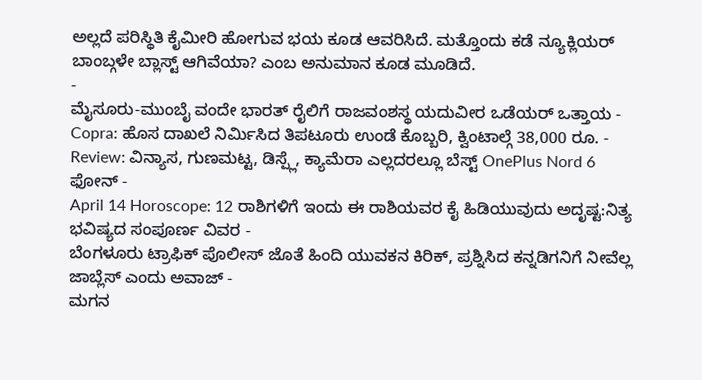ಅಲ್ಲದೆ ಪರಿಸ್ಥಿತಿ ಕೈಮೀರಿ ಹೋಗುವ ಭಯ ಕೂಡ ಆವರಿಸಿದೆ. ಮತ್ತೊಂದು ಕಡೆ ನ್ಯೂಕ್ಲಿಯರ್ ಬಾಂಬ್ಗಳೇ ಬ್ಲಾಸ್ಟ್ ಆಗಿವೆಯಾ? ಎಂಬ ಅನುಮಾನ ಕೂಡ ಮೂಡಿದೆ.
-
ಮೈಸೂರು-ಮುಂಬೈ ವಂದೇ ಭಾರತ್ ರೈಲಿಗೆ ರಾಜವಂಶಸ್ಥ ಯದುವೀರ ಒಡೆಯರ್ ಒತ್ತಾಯ -
Copra: ಹೊಸ ದಾಖಲೆ ನಿರ್ಮಿಸಿದ ತಿಪಟೂರು ಉಂಡೆ ಕೊಬ್ಬರಿ, ಕ್ವಿಂಟಾಲ್ಗೆ 38,000 ರೂ. -
Review: ವಿನ್ಯಾಸ, ಗುಣಮಟ್ಟ, ಡಿಸ್ಪ್ಲೆ, ಕ್ಯಾಮೆರಾ ಎಲ್ಲದರಲ್ಲೂ ಬೆಸ್ಟ್ OnePlus Nord 6 ಫೋನ್ -
April 14 Horoscope: 12 ರಾಶಿಗಳಿಗೆ ಇಂದು ಈ ರಾಶಿಯವರ ಕೈ ಹಿಡಿಯುವುದು ಅದೃಷ್ಟ:ನಿತ್ಯ ಭವಿಷ್ಯದ ಸಂಪೂರ್ಣ ವಿವರ -
ಬೆಂಗಳೂರು ಟ್ರಾಫಿಕ್ ಪೊಲೀಸ್ ಜೊತೆ ಹಿಂದಿ ಯುವಕನ ಕಿರಿಕ್, ಪ್ರಶ್ನಿಸಿದ ಕನ್ನಡಿಗನಿಗೆ ನೀವೆಲ್ಲ ಜಾಬ್ಲೆಸ್ ಎಂದು ಅವಾಜ್ -
ಮಗನ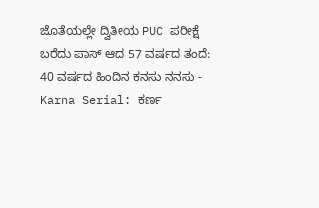ಜೊತೆಯಲ್ಲೇ ದ್ವಿತೀಯ PUC ಪರೀಕ್ಷೆ ಬರೆದು ಪಾಸ್ ಆದ 57 ವರ್ಷದ ತಂದೆ: 40 ವರ್ಷದ ಹಿಂದಿನ ಕನಸು ನನಸು -
Karna Serial: ಕರ್ಣ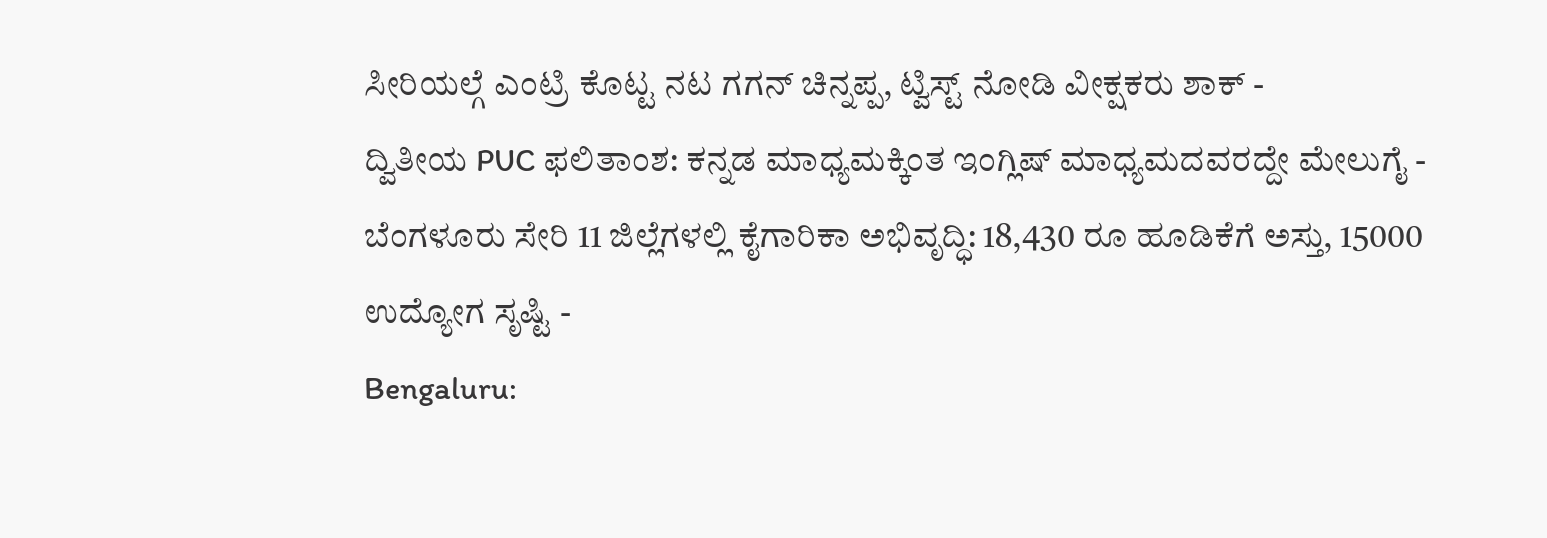ಸೀರಿಯಲ್ಗೆ ಎಂಟ್ರಿ ಕೊಟ್ಟ ನಟ ಗಗನ್ ಚಿನ್ನಪ್ಪ, ಟ್ವಿಸ್ಟ್ ನೋಡಿ ವೀಕ್ಷಕರು ಶಾಕ್ -
ದ್ವಿತೀಯ PUC ಫಲಿತಾಂಶ: ಕನ್ನಡ ಮಾಧ್ಯಮಕ್ಕಿಂತ ಇಂಗ್ಲಿಷ್ ಮಾಧ್ಯಮದವರದ್ದೇ ಮೇಲುಗೈ -
ಬೆಂಗಳೂರು ಸೇರಿ 11 ಜಿಲ್ಲೆಗಳಲ್ಲಿ ಕೈಗಾರಿಕಾ ಅಭಿವೃದ್ಧಿ: 18,430 ರೂ ಹೂಡಿಕೆಗೆ ಅಸ್ತು, 15000 ಉದ್ಯೋಗ ಸೃಷ್ಟಿ -
Bengaluru: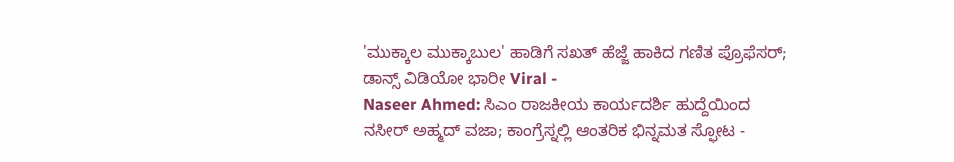'ಮುಕ್ಕಾಲ ಮುಕ್ಕಾಬುಲ' ಹಾಡಿಗೆ ಸಖತ್ ಹೆಜ್ಜೆ ಹಾಕಿದ ಗಣಿತ ಪ್ರೊಫೆಸರ್; ಡಾನ್ಸ್ ವಿಡಿಯೋ ಭಾರೀ Viral -
Naseer Ahmed: ಸಿಎಂ ರಾಜಕೀಯ ಕಾರ್ಯದರ್ಶಿ ಹುದ್ದೆಯಿಂದ ನಸೀರ್ ಅಹ್ಮದ್ ವಜಾ; ಕಾಂಗ್ರೆಸ್ನಲ್ಲಿ ಆಂತರಿಕ ಭಿನ್ನಮತ ಸ್ಫೋಟ -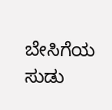ಬೇಸಿಗೆಯ ಸುಡು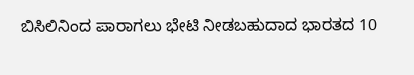ಬಿಸಿಲಿನಿಂದ ಪಾರಾಗಲು ಭೇಟಿ ನೀಡಬಹುದಾದ ಭಾರತದ 10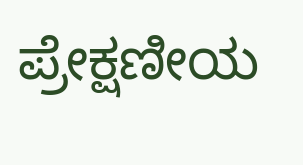ಪ್ರೇಕ್ಷಣೀಯ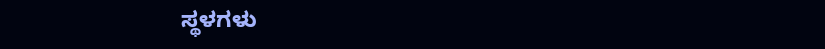ಸ್ಥಳಗಳು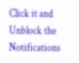Click it and Unblock the Notifications